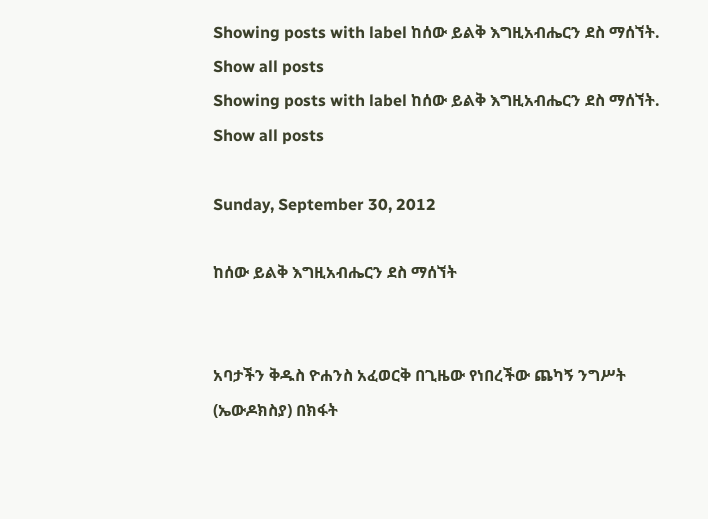Showing posts with label ከሰው ይልቅ እግዚአብሔርን ደስ ማሰኘት. Show all posts
Showing posts with label ከሰው ይልቅ እግዚአብሔርን ደስ ማሰኘት. Show all posts

Sunday, September 30, 2012

ከሰው ይልቅ እግዚአብሔርን ደስ ማሰኘት


አባታችን ቅዱስ ዮሐንስ አፈወርቅ በጊዜው የነበረችው ጨካኝ ንግሥት (ኤውዶክስያ) በክፋት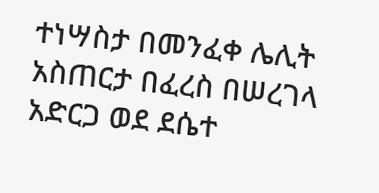ተነሣስታ በመንፈቀ ሌሊት አስጠርታ በፈረስ በሠረገላ አድርጋ ወደ ደሴተ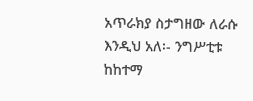አጥራክያ ስታግዘው ለራሱ እንዲህ አለ፡- ንግሥቲቱ ከከተማ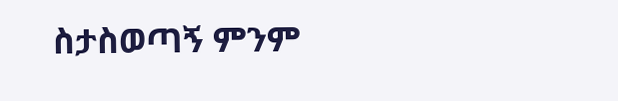ስታስወጣኝ ምንም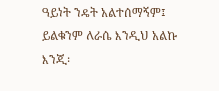ዓይነት ንዴት አልተሰማኝም፤ ይልቁንም ለራሴ እንዲህ አልኩ እንጂ፡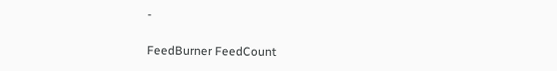-

FeedBurner FeedCount